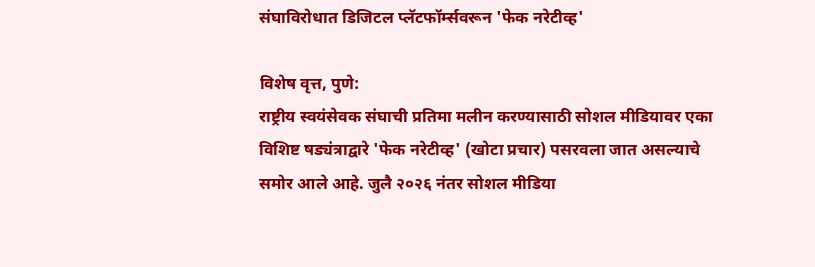संघाविरोधात डिजिटल प्लॅटफॉर्म्सवरून 'फेक नरेटीव्ह'

विशेष वृत्त, पुणे:
राष्ट्रीय स्वयंसेवक संघाची प्रतिमा मलीन करण्यासाठी सोशल मीडियावर एका विशिष्ट षड्यंत्राद्वारे 'फेक नरेटीव्ह' (खोटा प्रचार) पसरवला जात असल्याचे समोर आले आहे. जुलै २०२६ नंतर सोशल मीडिया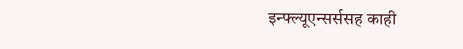इन्फ्ल्यूएन्सर्ससह काही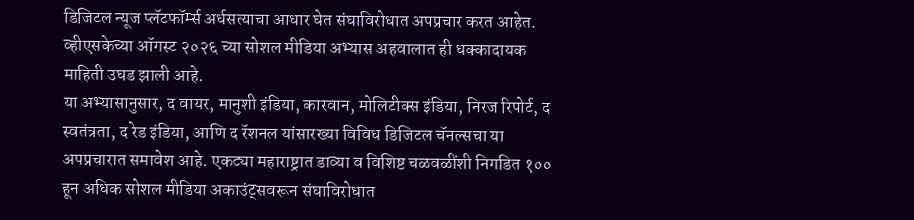डिजिटल न्यूज प्लॅटफॉर्म्स अर्धसत्याचा आधार घेत संघाविरोधात अपप्रचार करत आहेत. व्हीएसकेच्या ऑगस्ट २०२६ च्या सोशल मीडिया अभ्यास अहवालात ही धक्कादायक माहिती उघड झाली आहे.
या अभ्यासानुसार, द वायर, मानुशी इंडिया, कारवान, मोलिटीक्स इंडिया, निरज रिपोर्ट, द स्वतंत्रता, द रेड इंडिया, आणि द रॅशनल यांसारख्या विविध डिजिटल चॅनल्सचा या अपप्रचारात समावेश आहे. एकट्या महाराष्ट्रात डाव्या व विशिष्ट चळवळींशी निगडित १०० हून अधिक सोशल मीडिया अकाउंट्सवरून संघाविरोधात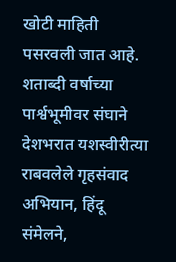खोटी माहिती पसरवली जात आहे. शताब्दी वर्षाच्या पार्श्वभूमीवर संघाने देशभरात यशस्वीरीत्या राबवलेले गृहसंवाद अभियान, हिंदू संमेलने,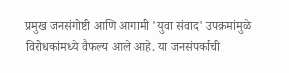प्रमुख जनसंगोष्टी आणि आगामी 'युवा संवाद' उपक्रमांमुळे विरोधकांमध्ये वैफल्य आले आहे. या जनसंपर्काची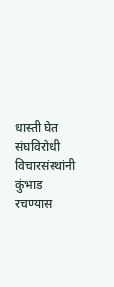धास्ती घेत संघविरोधी विचारसंस्थांनी कुंभाड रचण्यास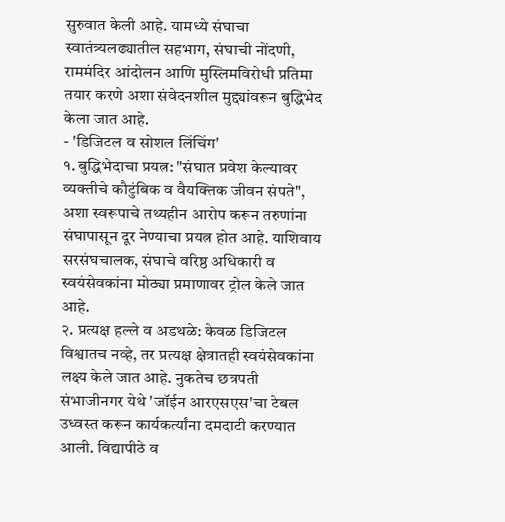सुरुवात केली आहे. यामध्ये संघाचा स्वातंत्र्यलढ्यातील सहभाग, संघाची नोंदणी, राममंदिर आंदोलन आणि मुस्लिमविरोधी प्रतिमा तयार करणे अशा संवेदनशील मुद्द्यांवरून बुद्धिभेद केला जात आहे.
- 'डिजिटल व सोशल लिंचिंग'
१. बुद्धिभेदाचा प्रयत्न: "संघात प्रवेश केल्यावर व्यक्तीचे कौटुंबिक व वैयक्तिक जीवन संपते", अशा स्वरूपाचे तथ्यहीन आरोप करून तरुणांना संघापासून दूर नेण्याचा प्रयत्न होत आहे. याशिवाय सरसंघचालक, संघाचे वरिष्ठ अधिकारी व स्वयंसेवकांना मोठ्या प्रमाणावर ट्रोल केले जात आहे.
२. प्रत्यक्ष हल्ले व अडथळे: केवळ डिजिटल विश्वातच नव्हे, तर प्रत्यक्ष क्षेत्रातही स्वयंसेवकांना लक्ष्य केले जात आहे. नुकतेच छत्रपती संभाजीनगर येथे 'जॉईन आरएसएस'चा टेबल उध्वस्त करून कार्यकर्त्यांना दमदाटी करण्यात आली. विद्यापीठे व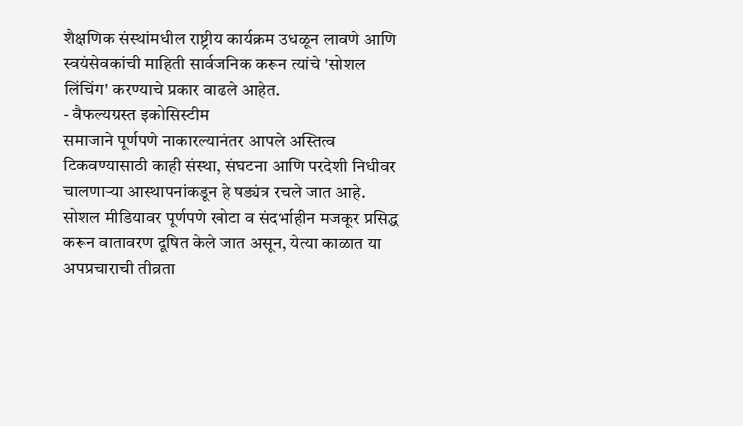शैक्षणिक संस्थांमधील राष्ट्रीय कार्यक्रम उधळून लावणे आणि स्वयंसेवकांची माहिती सार्वजनिक करून त्यांचे 'सोशल लिंचिंग' करण्याचे प्रकार वाढले आहेत.
- वैफल्यग्रस्त इकोसिस्टीम
समाजाने पूर्णपणे नाकारल्यानंतर आपले अस्तित्व टिकवण्यासाठी काही संस्था, संघटना आणि परदेशी निधीवर चालणाऱ्या आस्थापनांकडून हे षड्यंत्र रचले जात आहे. सोशल मीडियावर पूर्णपणे खोटा व संदर्भाहीन मजकूर प्रसिद्ध करून वातावरण दूषित केले जात असून, येत्या काळात या अपप्रचाराची तीव्रता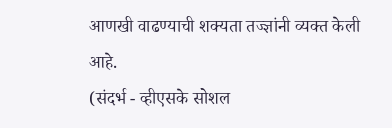आणखी वाढण्याची शक्यता तज्ज्ञांनी व्यक्त केली आहे.
(संदर्भ - व्हीएसके सोशल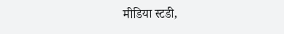मीडिया स्टडी,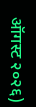ऑगस्ट २०२६)